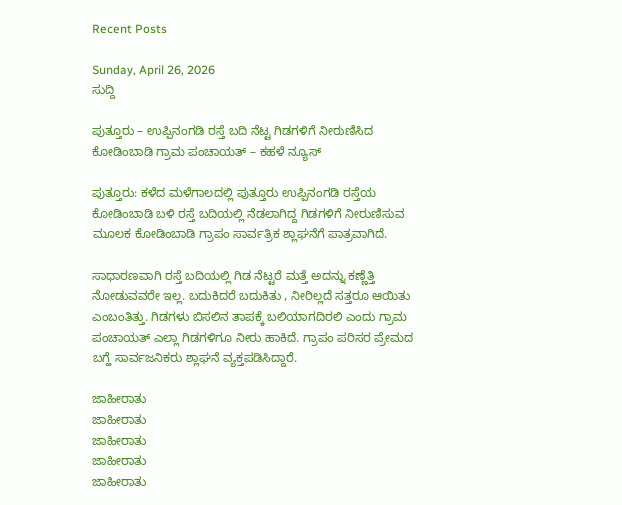Recent Posts

Sunday, April 26, 2026
ಸುದ್ದಿ

ಪುತ್ತೂರು – ಉಪ್ಪಿನಂಗಡಿ ರಸ್ತೆ ಬದಿ ನೆಟ್ಟ ಗಿಡಗಳಿಗೆ ನೀರುಣಿಸಿದ ಕೋಡಿಂಬಾಡಿ ಗ್ರಾಮ ಪಂಚಾಯತ್ – ಕಹಳೆ ನ್ಯೂಸ್

ಪುತ್ತೂರು: ಕಳೆದ ಮಳೆಗಾಲದಲ್ಲಿ ಪುತ್ತೂರು ಉಪ್ಪಿನಂಗಡಿ ರಸ್ತೆಯ ಕೋಡಿಂಬಾಡಿ ಬಳಿ ರಸ್ತೆ ಬದಿಯಲ್ಲಿ ನೆಡಲಾಗಿದ್ದ ಗಿಡಗಳಿಗೆ ನೀರುಣಿಸುವ ಮೂಲಕ ಕೋಡಿಂಬಾಡಿ ಗ್ರಾಪಂ ಸಾರ್ವತ್ರಿಕ ಶ್ಲಾಘನೆಗೆ ಪಾತ್ರವಾಗಿದೆ.

ಸಾಧಾರಣವಾಗಿ ರಸ್ತೆ ಬದಿಯಲ್ಲಿ ಗಿಡ ನೆಟ್ಟರೆ ಮತ್ತೆ ಅದನ್ನು ಕಣ್ಣೆತ್ತಿ ನೋಡುವವರೇ ಇಲ್ಲ. ಬದುಕಿದರೆ ಬದುಕಿತು , ನೀರಿಲ್ಲದೆ ಸತ್ತರೂ ಆಯಿತು ಎಂಬಂತಿತ್ತು. ಗಿಡಗಳು ಬಿಸಲಿನ ತಾಪಕ್ಕೆ ಬಲಿಯಾಗದಿರಲಿ ಎಂದು ಗ್ರಾಮ ಪಂಚಾಯತ್ ಎಲ್ಲಾ ಗಿಡಗಳಿಗೂ ನೀರು ಹಾಕಿದೆ. ಗ್ರಾಪಂ ಪರಿಸರ ಪ್ರೇಮದ ಬಗ್ಹೆ ಸಾರ್ವಜನಿಕರು ಶ್ಲಾಘನೆ ವ್ಯಕ್ತಪಡಿಸಿದ್ದಾರೆ.

ಜಾಹೀರಾತು
ಜಾಹೀರಾತು
ಜಾಹೀರಾತು
ಜಾಹೀರಾತು
ಜಾಹೀರಾತು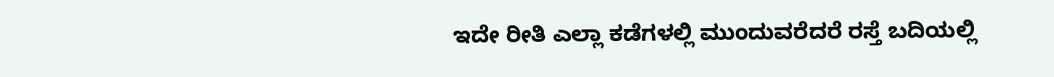ಇದೇ ರೀತಿ ಎಲ್ಲಾ ಕಡೆಗಳಲ್ಲಿ ಮುಂದುವರೆದರೆ ರಸ್ತೆ ಬದಿಯಲ್ಲಿ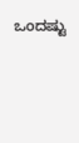ಒಂದಷ್ಟು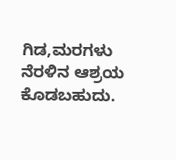ಗಿಡ,ಮರಗಳು ನೆರಳಿನ ಆಶ್ರಯ ಕೊಡಬಹುದು.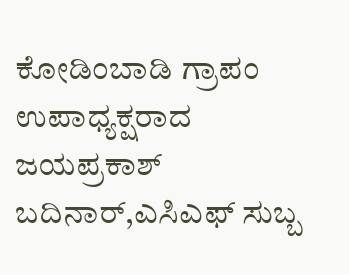ಕೋಡಿಂಬಾಡಿ ಗ್ರಾಪಂ ಉಪಾಧ್ಯಕ್ಷರಾದ ಜಯಪ್ರಕಾಶ್ ಬದಿನಾರ್,ಎಸಿಎಫ್ ಸುಬ್ಬ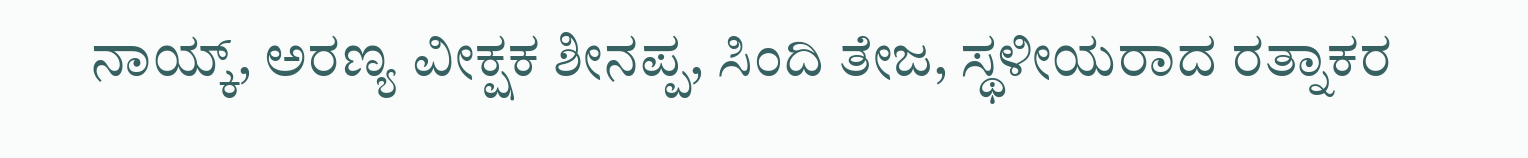ನಾಯ್ಕ್, ಅರಣ್ಯ ವೀಕ್ಷಕ ಶೀನಪ್ಪ, ಸಿಂದಿ ತೇಜ, ಸ್ಥಳೀಯರಾದ ರತ್ನಾಕರ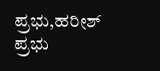ಪ್ರಭು,ಹರೀಶ್ ಪ್ರಭು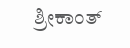ಶ್ರೀಕಾಂತ್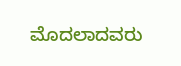ಮೊದಲಾದವರು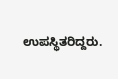ಉಪಸ್ಥಿತರಿದ್ದರು.